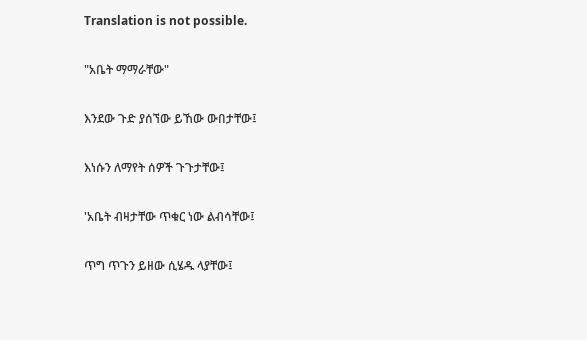Translation is not possible.

"አቤት ማማራቸው"

እንደው ጉድ ያሰኘው ይኸው ውበታቸው፤

እነሱን ለማየት ሰዎች ጉጉታቸው፤

'አቤት ብዛታቸው ጥቁር ነው ልብሳቸው፤

ጥግ ጥጉን ይዘው ሲሄዱ ላያቸው፤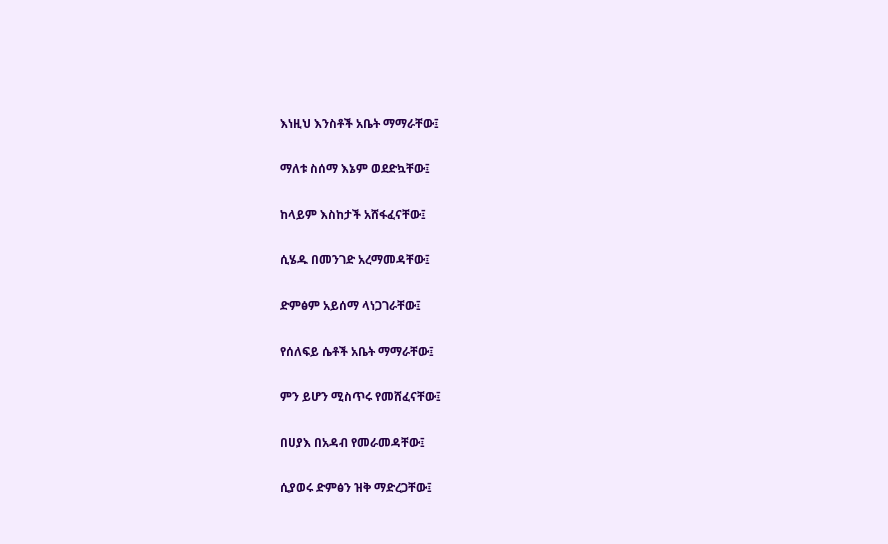እነዚህ እንስቶች አቤት ማማራቸው፤

ማለቱ ስሰማ እኔም ወደድኳቸው፤

ከላይም እስከታች አሸፋፈናቸው፤

ሲሄዱ በመንገድ አረማመዳቸው፤

ድምፅም አይሰማ ላነጋገራቸው፤

የሰለፍይ ሴቶች አቤት ማማራቸው፤

ምን ይሆን ሚስጥሩ የመሸፈናቸው፤

በሀያእ በአዳብ የመራመዳቸው፤

ሲያወሩ ድምፅን ዝቅ ማድረጋቸው፤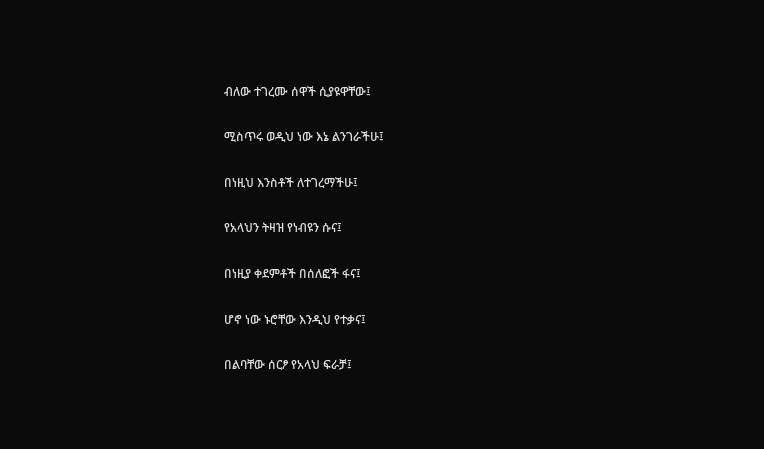ብለው ተገረሙ ሰዋች ሲያዩዋቸው፤

ሚስጥሩ ወዲህ ነው እኔ ልንገራችሁ፤

በነዚህ እንስቶች ለተገረማችሁ፤

የአላህን ትዛዝ የነብዩን ሱና፤

በነዚያ ቀደምቶች በሰለፎች ፋና፤

ሆኖ ነው ኑሮቸው እንዲህ የተቃና፤

በልባቸው ሰርፆ የአላህ ፍራቻ፤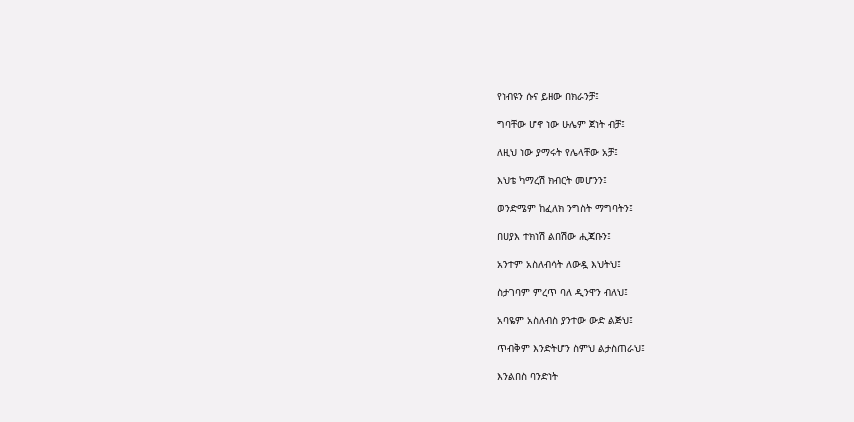የነብዩን ሱና ይዘው በክራንቻ፤

ግባቸው ሆኖ ነው ሁሌም ጀነት ብቻ፤

ለዚህ ነው ያማሩት የሌላቸው አቻ፤

እህቴ ካማረሽ ክብርት መሆንን፤

ወንድሜም ከፈለክ ንግስት ማግባትን፤

በሀያእ ተክነሽ ልበሽው ሒጃቡን፤

አንተም አስለብሳት ለውዷ እህትህ፤

ስታገባም ምረጥ ባለ ዲንዋን ብለህ፤

አባዬም አስለብስ ያንተው ውድ ልጅህ፤

ጥብቅም እንድትሆን ስምህ ልታስጠራህ፤

እንልበስ ባንድነት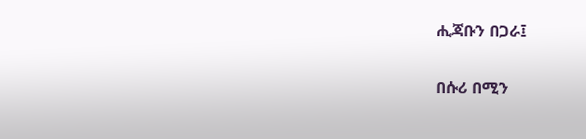ሒጃቡን በጋራ፤

በሱሪ በሚን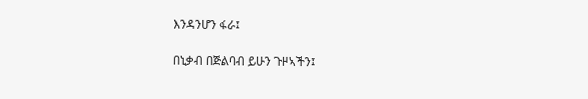እንዳንሆን ፋራ፤

በኒቃብ በጅልባብ ይሁን ጉዞኣችን፤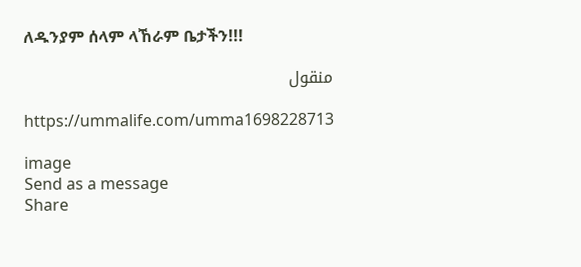ለዱንያም ሰላም ላኸራም ቤታችን!!!

منقول

https://ummalife.com/umma1698228713

image
Send as a message
Share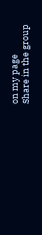on my page
Share in the group